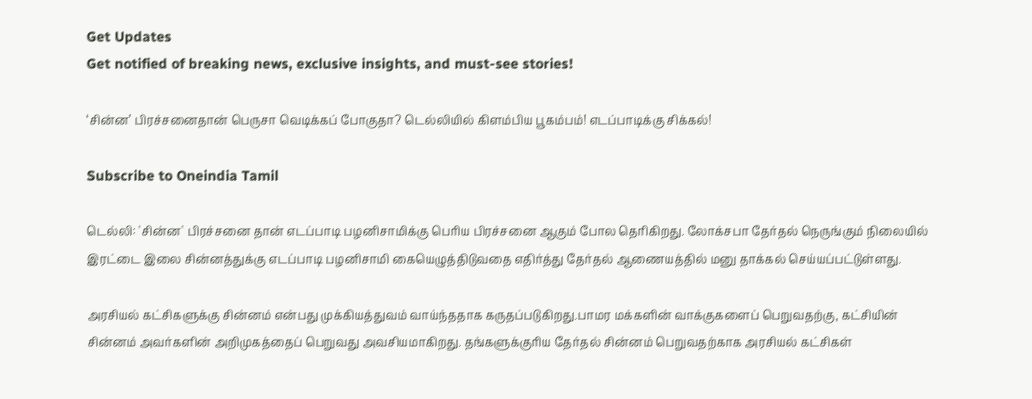Get Updates
Get notified of breaking news, exclusive insights, and must-see stories!

‘சின்ன’ பிரச்சனைதான் பெருசா வெடிக்கப் போகுதா? டெல்லியில் கிளம்பிய பூகம்பம்! எடப்பாடிக்கு சிக்கல்!

Subscribe to Oneindia Tamil

டெல்லி: 'சின்ன' பிரச்சனை தான் எடப்பாடி பழனிசாமிக்கு பெரிய பிரச்சனை ஆகும் போல தெரிகிறது. லோக்சபா தேர்தல் நெருங்கும் நிலையில் இரட்டை இலை சின்னத்துக்கு எடப்பாடி பழனிசாமி கையெழுத்திடுவதை எதிர்த்து தேர்தல் ஆணையத்தில் மனு தாக்கல் செய்யப்பட்டுள்ளது.

அரசியல் கட்சிகளுக்கு சின்னம் என்பது முக்கியத்துவம் வாய்ந்ததாக கருதப்படுகிறது.பாமர மக்களின் வாக்குகளைப் பெறுவதற்கு, கட்சியின் சின்னம் அவர்களின் அறிமுகத்தைப் பெறுவது அவசியமாகிறது. தங்களுக்குரிய தேர்தல் சின்னம் பெறுவதற்காக அரசியல் கட்சிகள்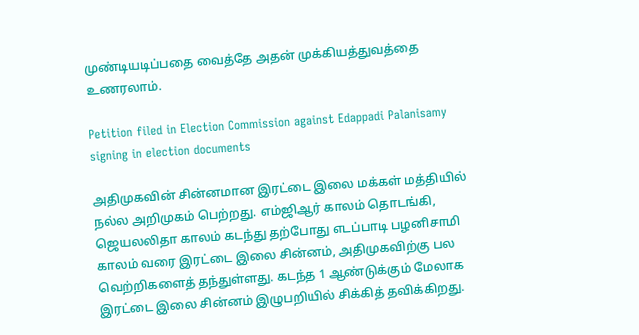முண்டியடிப்பதை வைத்தே அதன் முக்கியத்துவத்தை உணரலாம்.

Petition filed in Election Commission against Edappadi Palanisamy signing in election documents

அதிமுகவின் சின்னமான இரட்டை இலை மக்கள் மத்தியில் நல்ல அறிமுகம் பெற்றது. எம்ஜிஆர் காலம் தொடங்கி, ஜெயலலிதா காலம் கடந்து தற்போது எடப்பாடி பழனிசாமி காலம் வரை இரட்டை இலை சின்னம், அதிமுகவிற்கு பல வெற்றிகளைத் தந்துள்ளது. கடந்த 1 ஆண்டுக்கும் மேலாக இரட்டை இலை சின்னம் இழுபறியில் சிக்கித் தவிக்கிறது.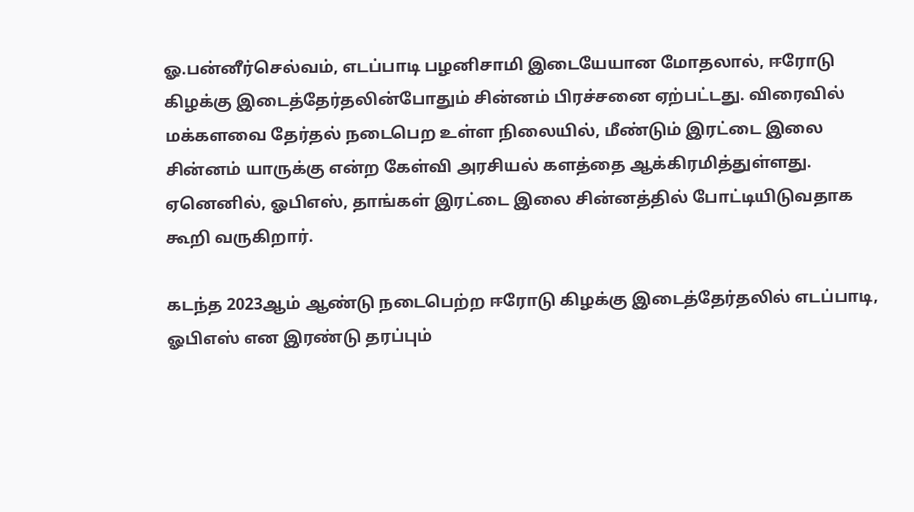ஓ.பன்னீர்செல்வம், எடப்பாடி பழனிசாமி இடையேயான மோதலால், ஈரோடு கிழக்கு இடைத்தேர்தலின்போதும் சின்னம் பிரச்சனை ஏற்பட்டது. விரைவில் மக்களவை தேர்தல் நடைபெற உள்ள நிலையில், மீண்டும் இரட்டை இலை சின்னம் யாருக்கு என்ற கேள்வி அரசியல் களத்தை ஆக்கிரமித்துள்ளது. ஏனெனில், ஓபிஎஸ், தாங்கள் இரட்டை இலை சின்னத்தில் போட்டியிடுவதாக கூறி வருகிறார்.

கடந்த 2023ஆம் ஆண்டு நடைபெற்ற ஈரோடு கிழக்கு இடைத்தேர்தலில் எடப்பாடி, ஓபிஎஸ் என இரண்டு தரப்பும்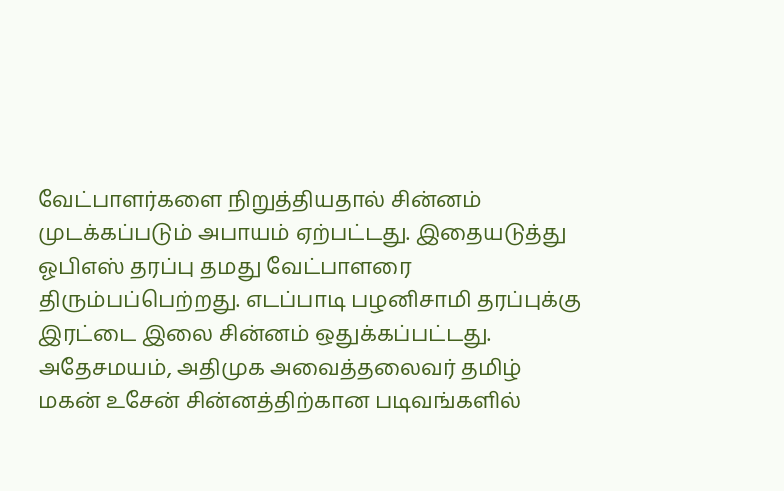வேட்பாளர்களை நிறுத்தியதால் சின்னம் முடக்கப்படும் அபாயம் ஏற்பட்டது. இதையடுத்து ஓபிஎஸ் தரப்பு தமது வேட்பாளரை திரும்பப்பெற்றது. எடப்பாடி பழனிசாமி தரப்புக்கு இரட்டை இலை சின்னம் ஒதுக்கப்பட்டது. அதேசமயம், அதிமுக அவைத்தலைவர் தமிழ் மகன் உசேன் சின்னத்திற்கான படிவங்களில்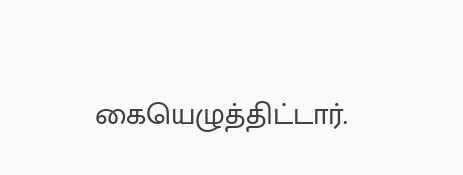கையெழுத்திட்டார்.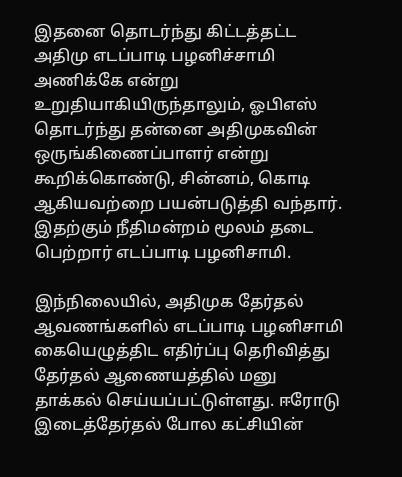இதனை தொடர்ந்து கிட்டத்தட்ட அதிமு எடப்பாடி பழனிச்சாமி அணிக்கே என்று உறுதியாகியிருந்தாலும், ஓபிஎஸ் தொடர்ந்து தன்னை அதிமுகவின் ஒருங்கிணைப்பாளர் என்று கூறிக்கொண்டு, சின்னம், கொடி ஆகியவற்றை பயன்படுத்தி வந்தார். இதற்கும் நீதிமன்றம் மூலம் தடை பெற்றார் எடப்பாடி பழனிசாமி.

இந்நிலையில், அதிமுக தேர்தல் ஆவணங்களில் எடப்பாடி பழனிசாமி கையெழுத்திட எதிர்ப்பு தெரிவித்து தேர்தல் ஆணையத்தில் மனு தாக்கல் செய்யப்பட்டுள்ளது. ஈரோடு இடைத்தேர்தல் போல கட்சியின்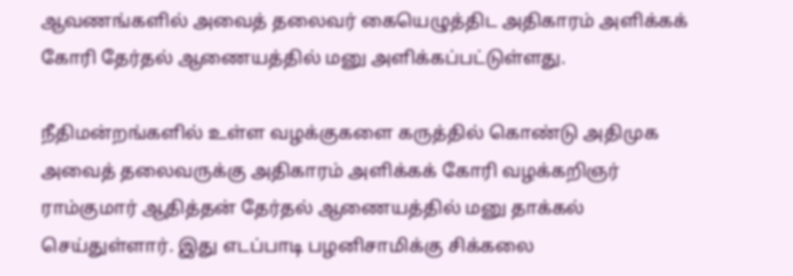ஆவணங்களில் அவைத் தலைவர் கையெழுத்திட அதிகாரம் அளிக்கக் கோரி தேர்தல் ஆணையத்தில் மனு அளிக்கப்பட்டுள்ளது.

நீதிமன்றங்களில் உள்ள வழக்குகளை கருத்தில் கொண்டு அதிமுக அவைத் தலைவருக்கு அதிகாரம் அளிக்கக் கோரி வழக்கறிஞர் ராம்குமார் ஆதித்தன் தேர்தல் ஆணையத்தில் மனு தாக்கல் செய்துள்ளார். இது எடப்பாடி பழனிசாமிக்கு சிக்கலை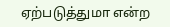ஏற்படுத்துமா என்ற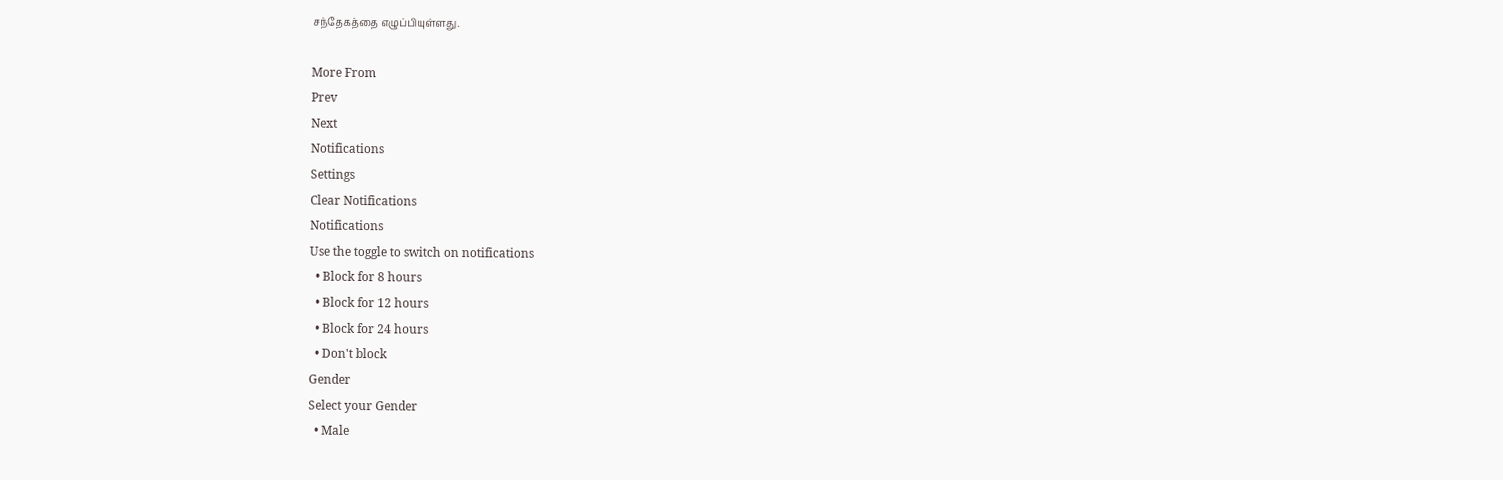சந்தேகத்தை எழுப்பியுள்ளது.

More From
Prev
Next
Notifications
Settings
Clear Notifications
Notifications
Use the toggle to switch on notifications
  • Block for 8 hours
  • Block for 12 hours
  • Block for 24 hours
  • Don't block
Gender
Select your Gender
  • Male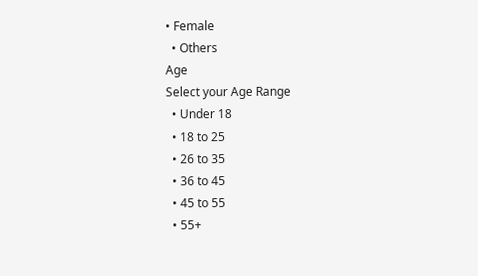• Female
  • Others
Age
Select your Age Range
  • Under 18
  • 18 to 25
  • 26 to 35
  • 36 to 45
  • 45 to 55
  • 55+